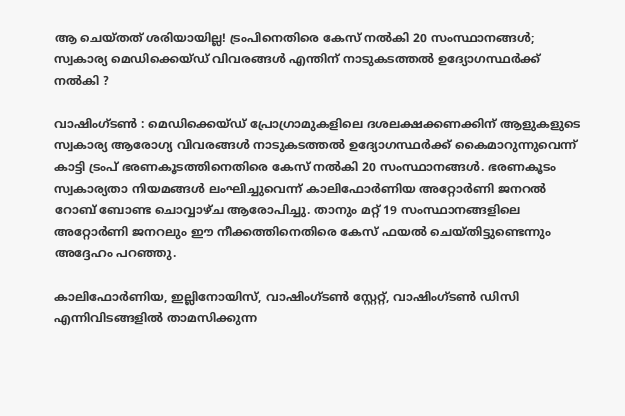ആ ചെയ്തത് ശരിയായില്ല! ട്രംപിനെതിരെ കേസ് നല്‍കി 20 സംസ്ഥാനങ്ങള്‍; സ്വകാര്യ മെഡിക്കെയ്ഡ് വിവരങ്ങള്‍ എന്തിന് നാടുകടത്തല്‍ ഉദ്യോഗസ്ഥര്‍ക്ക് നല്‍കി ?

വാഷിംഗ്ടണ്‍ : മെഡിക്കെയ്ഡ് പ്രോഗ്രാമുകളിലെ ദശലക്ഷക്കണക്കിന് ആളുകളുടെ സ്വകാര്യ ആരോഗ്യ വിവരങ്ങള്‍ നാടുകടത്തല്‍ ഉദ്യോഗസ്ഥര്‍ക്ക് കൈമാറുന്നുവെന്ന് കാട്ടി ട്രംപ് ഭരണകൂടത്തിനെതിരെ കേസ് നല്‍കി 20 സംസ്ഥാനങ്ങള്‍. ഭരണകൂടം സ്വകാര്യതാ നിയമങ്ങള്‍ ലംഘിച്ചുവെന്ന് കാലിഫോര്‍ണിയ അറ്റോര്‍ണി ജനറല്‍ റോബ് ബോണ്ട ചൊവ്വാഴ്ച ആരോപിച്ചു. താനും മറ്റ് 19 സംസ്ഥാനങ്ങളിലെ അറ്റോര്‍ണി ജനറലും ഈ നീക്കത്തിനെതിരെ കേസ് ഫയല്‍ ചെയ്തിട്ടുണ്ടെന്നും അദ്ദേഹം പറഞ്ഞു.

കാലിഫോര്‍ണിയ, ഇല്ലിനോയിസ്, വാഷിംഗ്ടണ്‍ സ്റ്റേറ്റ്, വാഷിംഗ്ടണ്‍ ഡിസി എന്നിവിടങ്ങളില്‍ താമസിക്കുന്ന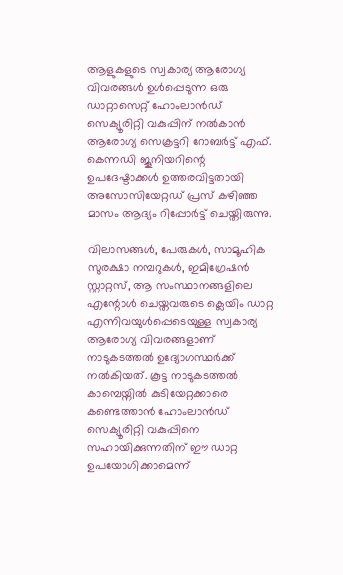ആളുകളുടെ സ്വകാര്യ ആരോഗ്യ വിവരങ്ങള്‍ ഉള്‍പ്പെടുന്ന ഒരു ഡാറ്റാസെറ്റ് ഹോംലാന്‍ഡ് സെക്യൂരിറ്റി വകുപ്പിന് നല്‍കാന്‍ ആരോഗ്യ സെക്രട്ടറി റോബര്‍ട്ട് എഫ്. കെന്നഡി ജൂനിയറിന്റെ ഉപദേഷ്ടാക്കള്‍ ഉത്തരവിട്ടതായി അസോസിയേറ്റഡ് പ്രസ് കഴിഞ്ഞ മാസം ആദ്യം റിപ്പോര്‍ട്ട് ചെയ്തിരുന്നു.

വിലാസങ്ങള്‍, പേരുകള്‍, സാമൂഹിക സുരക്ഷാ നമ്പറുകള്‍, ഇമിഗ്രേഷന്‍ സ്റ്റാറ്റസ്, ആ സംസ്ഥാനങ്ങളിലെ എന്റോള്‍ ചെയ്തവരുടെ ക്ലെയിം ഡാറ്റ എന്നിവയുള്‍പ്പെടെയുള്ള സ്വകാര്യ ആരോഗ്യ വിവരങ്ങളാണ് നാടുകടത്തല്‍ ഉദ്യോഗസ്ഥര്‍ക്ക് നല്‍കിയത്. കൂട്ട നാടുകടത്തല്‍ കാമ്പെയ്നില്‍ കുടിയേറ്റക്കാരെ കണ്ടെത്താന്‍ ഹോംലാന്‍ഡ് സെക്യൂരിറ്റി വകുപ്പിനെ സഹായിക്കുന്നതിന് ഈ ഡാറ്റ ഉപയോഗിക്കാമെന്ന്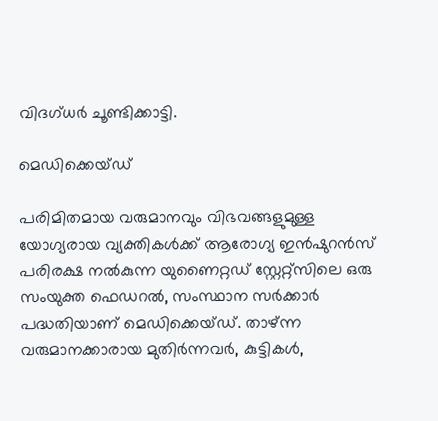വിദഗ്ധര്‍ ചൂണ്ടിക്കാട്ടി.

മെഡിക്കെയ്ഡ്

പരിമിതമായ വരുമാനവും വിഭവങ്ങളുമുള്ള യോഗ്യരായ വ്യക്തികള്‍ക്ക് ആരോഗ്യ ഇന്‍ഷുറന്‍സ് പരിരക്ഷ നല്‍കുന്ന യുണൈറ്റഡ് സ്റ്റേറ്റ്‌സിലെ ഒരു സംയുക്ത ഫെഡറല്‍, സംസ്ഥാന സര്‍ക്കാര്‍ പദ്ധതിയാണ് മെഡിക്കെയ്ഡ്. താഴ്ന്ന വരുമാനക്കാരായ മുതിര്‍ന്നവര്‍, കുട്ടികള്‍,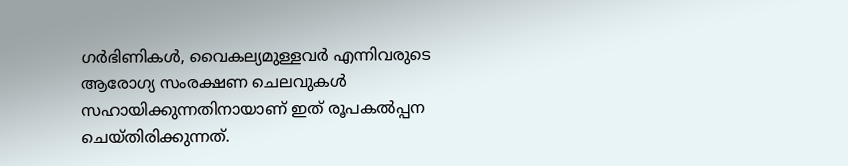ഗര്‍ഭിണികള്‍, വൈകല്യമുള്ളവര്‍ എന്നിവരുടെ ആരോഗ്യ സംരക്ഷണ ചെലവുകള്‍ സഹായിക്കുന്നതിനായാണ് ഇത് രൂപകല്‍പ്പന ചെയ്തിരിക്കുന്നത്.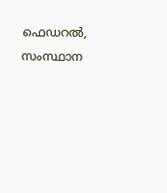ഫെഡറല്‍, സംസ്ഥാന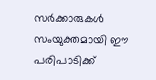സര്‍ക്കാരുകള്‍ സംയുക്തമായി ഈ പരിപാടിക്ക്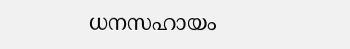ധനസഹായം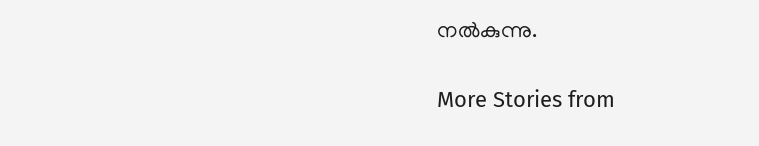നല്‍കുന്നു.

More Stories from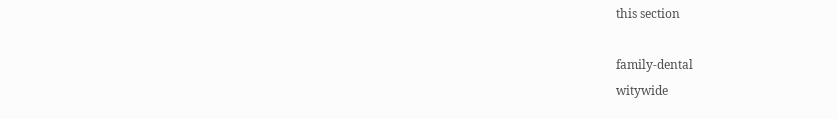this section

family-dental
witywide